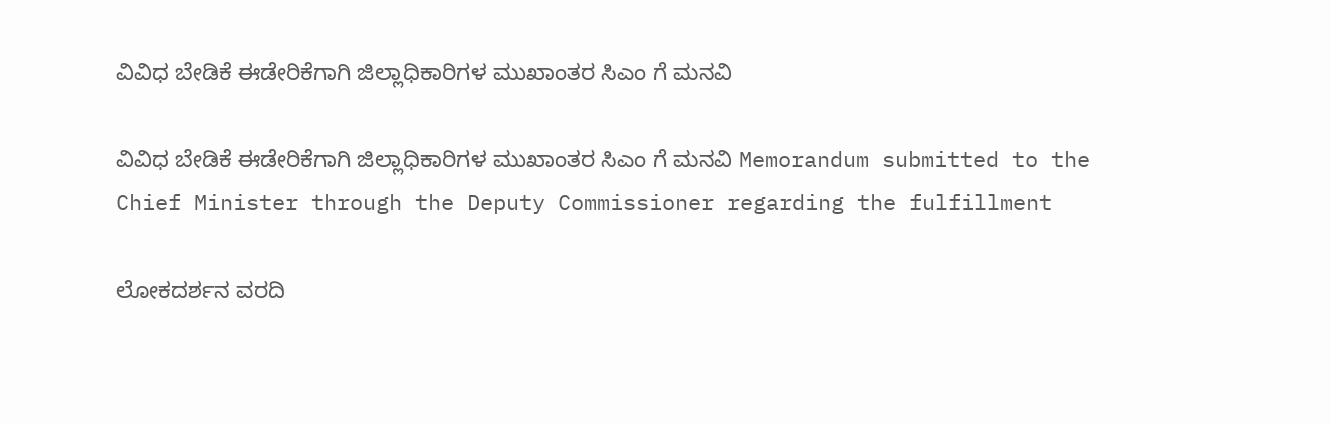ವಿವಿಧ ಬೇಡಿಕೆ ಈಡೇರಿಕೆಗಾಗಿ ಜಿಲ್ಲಾಧಿಕಾರಿಗಳ ಮುಖಾಂತರ ಸಿಎಂ ಗೆ ಮನವಿ

ವಿವಿಧ ಬೇಡಿಕೆ ಈಡೇರಿಕೆಗಾಗಿ ಜಿಲ್ಲಾಧಿಕಾರಿಗಳ ಮುಖಾಂತರ ಸಿಎಂ ಗೆ ಮನವಿ Memorandum submitted to the Chief Minister through the Deputy Commissioner regarding the fulfillment

ಲೋಕದರ್ಶನ ವರದಿ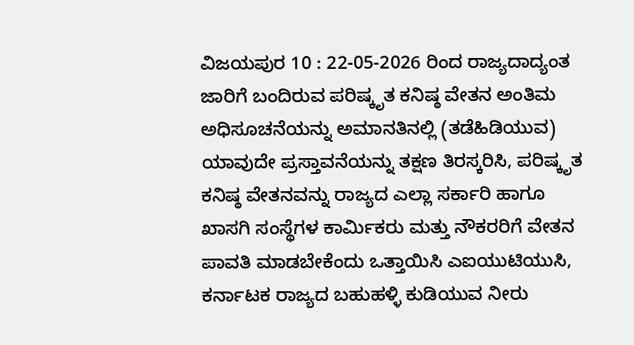ವಿಜಯಪುರ 10 : 22-05-2026 ರಿಂದ ರಾಜ್ಯದಾದ್ಯಂತ ಜಾರಿಗೆ ಬಂದಿರುವ ಪರಿಷ್ಕೃತ ಕನಿಷ್ಠ ವೇತನ ಅಂತಿಮ ಅಧಿಸೂಚನೆಯನ್ನು ಅಮಾನತಿನಲ್ಲಿ (ತಡೆಹಿಡಿಯುವ) ಯಾವುದೇ ಪ್ರಸ್ತಾವನೆಯನ್ನು ತಕ್ಷಣ ತಿರಸ್ಕರಿಸಿ, ಪರಿಷ್ಕೃತ ಕನಿಷ್ಠ ವೇತನವನ್ನು ರಾಜ್ಯದ ಎಲ್ಲಾ ಸರ್ಕಾರಿ ಹಾಗೂ ಖಾಸಗಿ ಸಂಸ್ಥೆಗಳ ಕಾರ್ಮಿಕರು ಮತ್ತು ನೌಕರರಿಗೆ ವೇತನ ಪಾವತಿ ಮಾಡಬೇಕೆಂದು ಒತ್ತಾಯಿಸಿ ಎಐಯುಟಿಯುಸಿ, ಕರ್ನಾಟಕ ರಾಜ್ಯದ ಬಹುಹಳ್ಳಿ ಕುಡಿಯುವ ನೀರು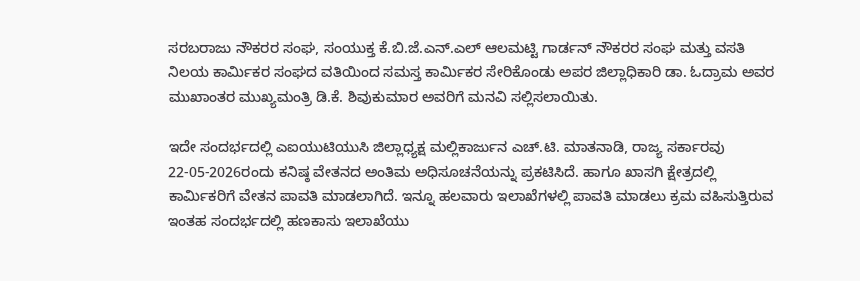ಸರಬರಾಜು ನೌಕರರ ಸಂಘ, ಸಂಯುಕ್ತ ಕೆ.ಬಿ.ಜೆ.ಎನ್‌.ಎಲ್ ಆಲಮಟ್ಟಿ ಗಾರ್ಡನ್ ನೌಕರರ ಸಂಘ ಮತ್ತು ವಸತಿ ನಿಲಯ ಕಾರ್ಮಿಕರ ಸಂಘದ ವತಿಯಿಂದ ಸಮಸ್ತ ಕಾರ್ಮಿಕರ ಸೇರಿಕೊಂಡು ಅಪರ ಜಿಲ್ಲಾಧಿಕಾರಿ ಡಾ. ಓದ್ರಾಮ ಅವರ ಮುಖಾಂತರ ಮುಖ್ಯಮಂತ್ರಿ ಡಿ.ಕೆ. ಶಿವುಕುಮಾರ ಅವರಿಗೆ ಮನವಿ ಸಲ್ಲಿಸಲಾಯಿತು.

ಇದೇ ಸಂದರ್ಭದಲ್ಲಿ ಎಐಯುಟಿಯುಸಿ ಜಿಲ್ಲಾಧ್ಯಕ್ಷ ಮಲ್ಲಿಕಾರ್ಜುನ ಎಚ್‌.ಟಿ. ಮಾತನಾಡಿ, ರಾಜ್ಯ ಸರ್ಕಾರವು 22-05-2026ರಂದು ಕನಿಷ್ಠ ವೇತನದ ಅಂತಿಮ ಅಧಿಸೂಚನೆಯನ್ನು ಪ್ರಕಟಿಸಿದೆ. ಹಾಗೂ ಖಾಸಗಿ ಕ್ಷೇತ್ರದಲ್ಲಿ ಕಾರ್ಮಿಕರಿಗೆ ವೇತನ ಪಾವತಿ ಮಾಡಲಾಗಿದೆ. ಇನ್ನೂ ಹಲವಾರು ಇಲಾಖೆಗಳಲ್ಲಿ ಪಾವತಿ ಮಾಡಲು ಕ್ರಮ ವಹಿಸುತ್ತಿರುವ ಇಂತಹ ಸಂದರ್ಭದಲ್ಲಿ ಹಣಕಾಸು ಇಲಾಖೆಯು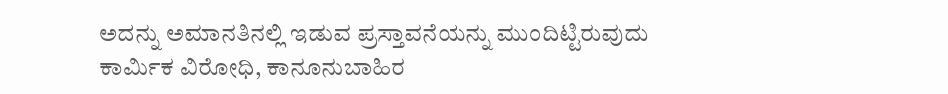ಅದನ್ನು ಅಮಾನತಿನಲ್ಲಿ ಇಡುವ ಪ್ರಸ್ತಾವನೆಯನ್ನು ಮುಂದಿಟ್ಟಿರುವುದು ಕಾರ್ಮಿಕ ವಿರೋಧಿ, ಕಾನೂನುಬಾಹಿರ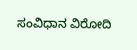ಸಂವಿಧಾನ ವಿರೋದಿ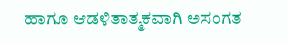ಹಾಗೂ ಆಡಳಿತಾತ್ಮಕವಾಗಿ ಅಸಂಗತ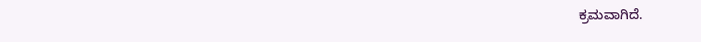ಕ್ರಮವಾಗಿದೆ.